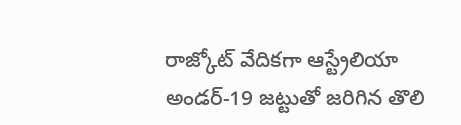రాజ్కోట్ వేదికగా ఆస్ట్రేలియా అండర్-19 జట్టుతో జరిగిన తొలి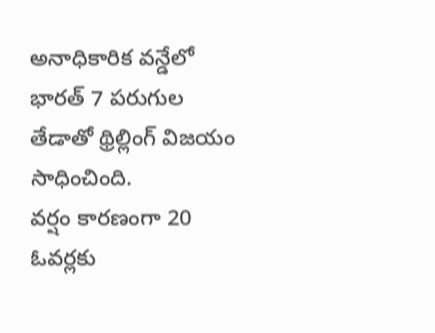అనాధికారిక వన్డేలో భారత్ 7 పరుగుల తేడాతో థ్రిల్లింగ్ విజయం సాధించింది.
వర్షం కారణంగా 20 ఓవర్లకు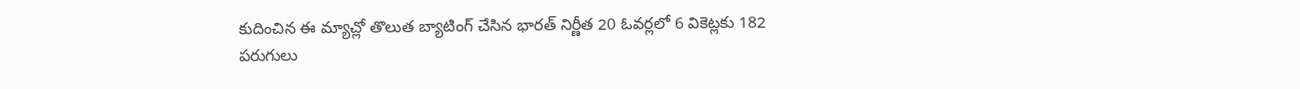కుదించిన ఈ మ్యాచ్లో తొలుత బ్యాటింగ్ చేసిన భారత్ నిర్ణీత 20 ఓవర్లలో 6 వికెట్లకు 182 పరుగులు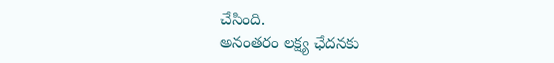చేసింది.
అనంతరం లక్ష్య ఛేదనకు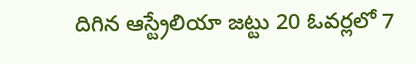దిగిన ఆస్ట్రేలియా జట్టు 20 ఓవర్లలో 7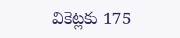వికెట్లకు 175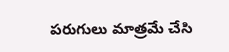పరుగులు మాత్రమే చేసి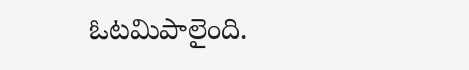ఓటమిపాలైంది.